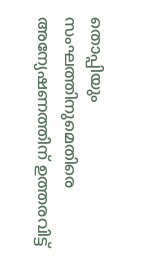തൊപ്പിയും സംഘത്തിനുമെതിരെ അന്യേഷണത്തിന് ഉത്തരവിട്ട്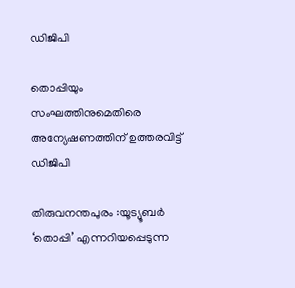ഡിജിപി

തൊപ്പിയും സംഘത്തിനുമെതിരെ അന്യേഷണത്തിന് ഉത്തരവിട്ട് ഡിജിപി

തിരുവനന്തപുരം :യൂട്യൂബർ ‘തൊപ്പി’ എന്നറിയപ്പെടുന്ന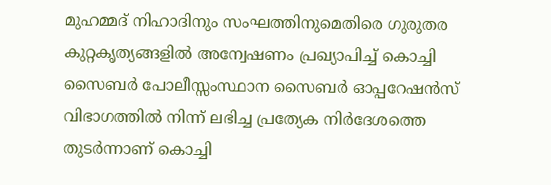മുഹമ്മദ് നിഹാദിനും സംഘത്തിനുമെതിരെ ഗുരുതര കുറ്റകൃത്യങ്ങളിൽ അന്വേഷണം പ്രഖ്യാപിച്ച് കൊച്ചി സൈബർ പോലീസ്സംസ്ഥാന സൈബർ ഓപ്പറേഷൻസ് വിഭാഗത്തിൽ നിന്ന് ലഭിച്ച പ്രത്യേക നിർദേശത്തെ തുടർന്നാണ് കൊച്ചി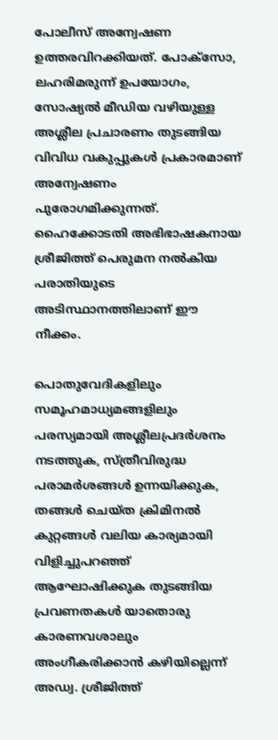പോലീസ് അന്വേഷണ ഉത്തരവിറക്കിയത്. പോക്സോ, ലഹരിമരുന്ന് ഉപയോഗം, സോഷ്യൽ മീഡിയ വഴിയുള്ള അശ്ലീല പ്രചാരണം തുടങ്ങിയ വിവിധ വകുപ്പുകൾ പ്രകാരമാണ് അന്വേഷണം പുരോഗമിക്കുന്നത്. ഹൈക്കോടതി അഭിഭാഷകനായ ശ്രീജിത്ത് പെരുമന നൽകിയ പരാതിയുടെ അടിസ്ഥാനത്തിലാണ് ഈ നീക്കം.

പൊതുവേദികളിലും സമൂഹമാധ്യമങ്ങളിലും പരസ്യമായി അശ്ലീലപ്രദർശനം നടത്തുക, സ്ത്രീവിരുദ്ധ പരാമർശങ്ങൾ ഉന്നയിക്കുക, തങ്ങൾ ചെയ്ത ക്രിമിനൽ കുറ്റങ്ങൾ വലിയ കാര്യമായി വിളിച്ചുപറഞ്ഞ് ആഘോഷിക്കുക തുടങ്ങിയ പ്രവണതകൾ യാതൊരു കാരണവശാലും അംഗീകരിക്കാൻ കഴിയില്ലെന്ന് അഡ്വ. ശ്രീജിത്ത്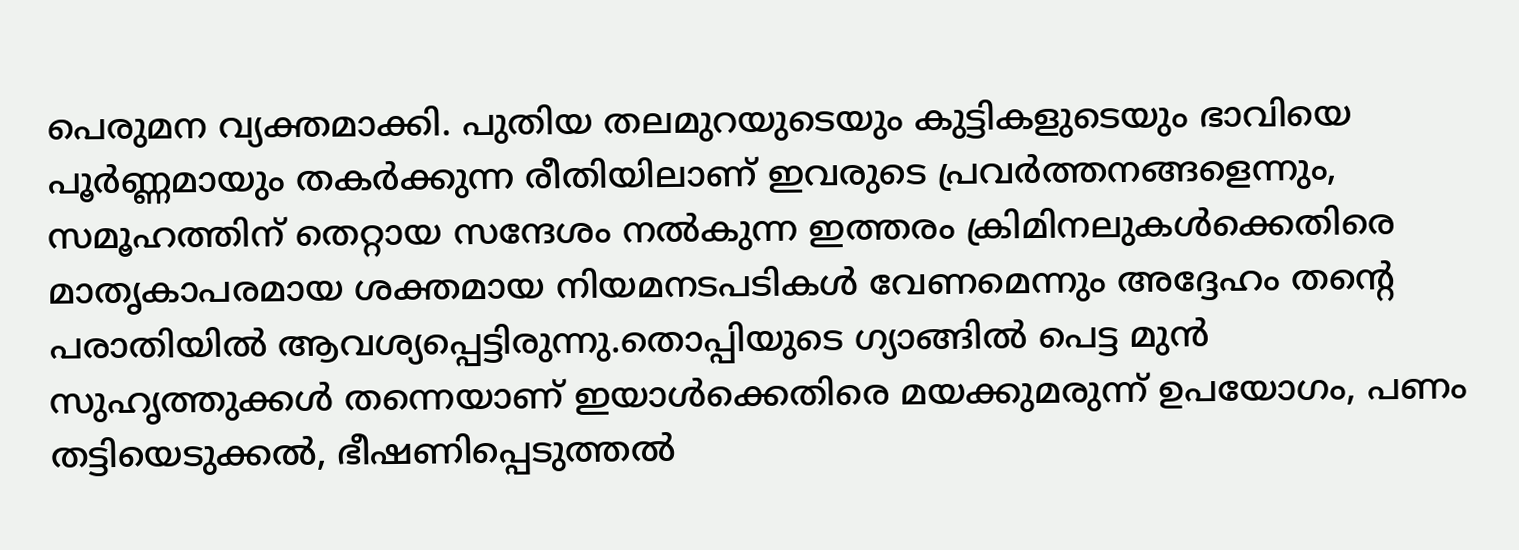പെരുമന വ്യക്തമാക്കി. പുതിയ തലമുറയുടെയും കുട്ടികളുടെയും ഭാവിയെ പൂർണ്ണമായും തകർക്കുന്ന രീതിയിലാണ് ഇവരുടെ പ്രവർത്തനങ്ങളെന്നും, സമൂഹത്തിന് തെറ്റായ സന്ദേശം നൽകുന്ന ഇത്തരം ക്രിമിനലുകൾക്കെതിരെ മാതൃകാപരമായ ശക്തമായ നിയമനടപടികൾ വേണമെന്നും അദ്ദേഹം തന്റെ പരാതിയിൽ ആവശ്യപ്പെട്ടിരുന്നു.തൊപ്പിയുടെ ഗ്യാങ്ങിൽ പെട്ട മുൻ സുഹൃത്തുക്കൾ തന്നെയാണ് ഇയാൾക്കെതിരെ മയക്കുമരുന്ന് ഉപയോഗം, പണം തട്ടിയെടുക്കൽ, ഭീഷണിപ്പെടുത്തൽ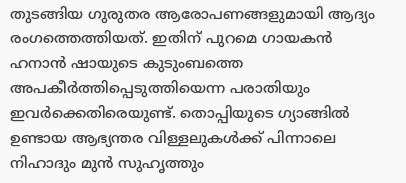തുടങ്ങിയ ഗുരുതര ആരോപണങ്ങളുമായി ആദ്യം രംഗത്തെത്തിയത്. ഇതിന് പുറമെ ഗായകൻ ഹനാൻ ഷായുടെ കുടുംബത്തെ അപകീർത്തിപ്പെടുത്തിയെന്ന പരാതിയും ഇവർക്കെതിരെയുണ്ട്. തൊപ്പിയുടെ ഗ്യാങ്ങിൽ ഉണ്ടായ ആഭ്യന്തര വിള്ളലുകൾക്ക് പിന്നാലെ നിഹാദും മുൻ സുഹൃത്തും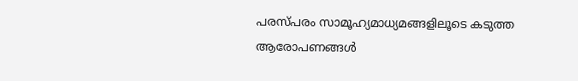പരസ്പരം സാമൂഹ്യമാധ്യമങ്ങളിലൂടെ കടുത്ത ആരോപണങ്ങൾ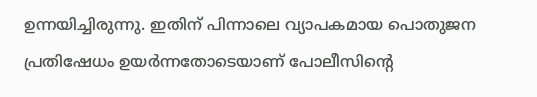ഉന്നയിച്ചിരുന്നു. ഇതിന് പിന്നാലെ വ്യാപകമായ പൊതുജന പ്രതിഷേധം ഉയർന്നതോടെയാണ് പോലീസിന്റെ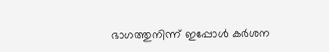ഭാഗത്തുനിന്ന് ഇപ്പോൾ കർശന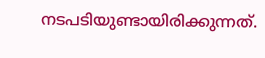നടപടിയുണ്ടായിരിക്കുന്നത്.